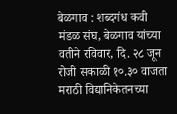बेळगाव : शब्दगंध कवी मंडळ संघ, बेळगाव यांच्या वतीने रविवार, दि. २८ जून रोजी सकाळी १०.३० वाजता मराठी विद्यानिकेतनच्या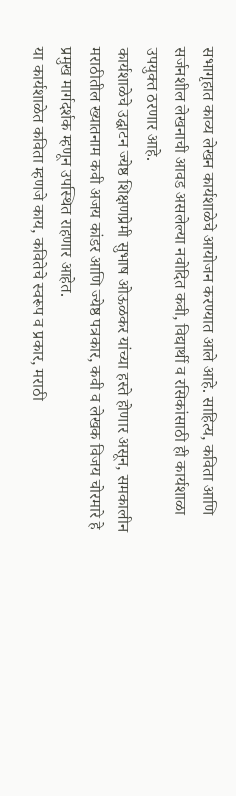सभागृहात काव्य लेखन कार्यशाळेचे आयोजन करण्यात आले आहे. साहित्य, कविता आणि सर्जनशील लेखनाची आवड असलेल्या नवोदित कवी, विद्यार्थी व रसिकांसाठी ही कार्यशाळा उपयुक्त ठरणार आहे.
कार्यशाळेचे उद्घाटन ज्येष्ठ शिक्षणप्रेमी सुभाष ओऊळकर यांच्या हस्ते होणार असून, समकालीन मराठीतील ख्यातनाम कवी अजय कांडर आणि ज्येष्ठ पत्रकार, कवी व लेखक विजय चोरमारे हे प्रमुख मार्गदर्शक म्हणून उपस्थित राहणार आहेत.
या कार्यशाळेत कविता म्हणजे काय, कवितेचे स्वरूप व प्रकार, मराठी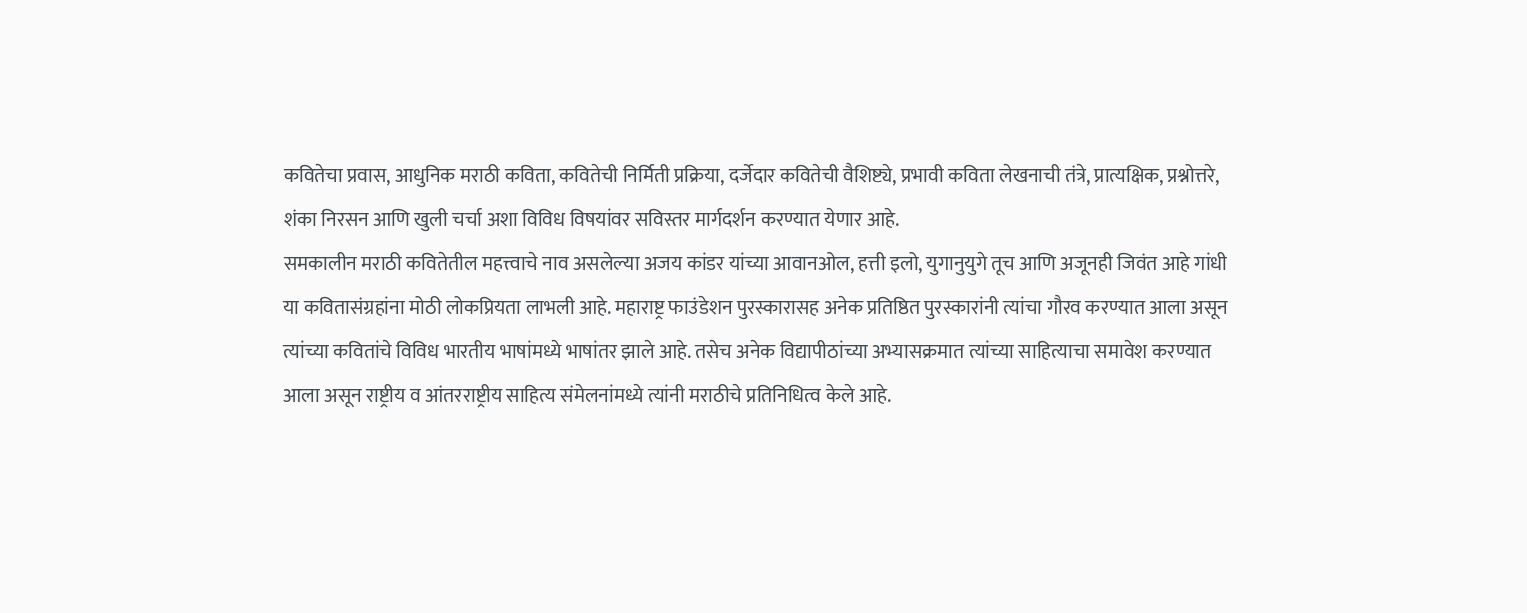कवितेचा प्रवास, आधुनिक मराठी कविता, कवितेची निर्मिती प्रक्रिया, दर्जेदार कवितेची वैशिष्ट्ये, प्रभावी कविता लेखनाची तंत्रे, प्रात्यक्षिक, प्रश्नोत्तरे, शंका निरसन आणि खुली चर्चा अशा विविध विषयांवर सविस्तर मार्गदर्शन करण्यात येणार आहे.
समकालीन मराठी कवितेतील महत्त्वाचे नाव असलेल्या अजय कांडर यांच्या आवानओल, हत्ती इलो, युगानुयुगे तूच आणि अजूनही जिवंत आहे गांधी या कवितासंग्रहांना मोठी लोकप्रियता लाभली आहे. महाराष्ट्र फाउंडेशन पुरस्कारासह अनेक प्रतिष्ठित पुरस्कारांनी त्यांचा गौरव करण्यात आला असून त्यांच्या कवितांचे विविध भारतीय भाषांमध्ये भाषांतर झाले आहे. तसेच अनेक विद्यापीठांच्या अभ्यासक्रमात त्यांच्या साहित्याचा समावेश करण्यात आला असून राष्ट्रीय व आंतरराष्ट्रीय साहित्य संमेलनांमध्ये त्यांनी मराठीचे प्रतिनिधित्व केले आहे.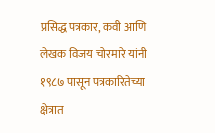प्रसिद्ध पत्रकार, कवी आणि लेखक विजय चोरमारे यांनी १९८७ पासून पत्रकारितेच्या क्षेत्रात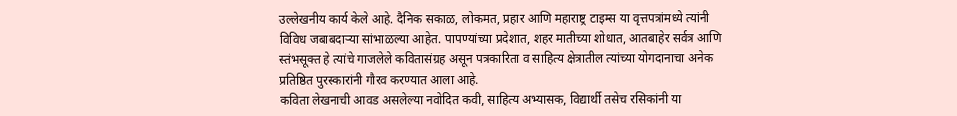उल्लेखनीय कार्य केले आहे. दैनिक सकाळ, लोकमत, प्रहार आणि महाराष्ट्र टाइम्स या वृत्तपत्रांमध्ये त्यांनी विविध जबाबदाऱ्या सांभाळल्या आहेत. पापण्यांच्या प्रदेशात, शहर मातीच्या शोधात, आतबाहेर सर्वत्र आणि स्तंभसूक्त हे त्यांचे गाजलेले कवितासंग्रह असून पत्रकारिता व साहित्य क्षेत्रातील त्यांच्या योगदानाचा अनेक प्रतिष्ठित पुरस्कारांनी गौरव करण्यात आला आहे.
कविता लेखनाची आवड असलेल्या नवोदित कवी, साहित्य अभ्यासक, विद्यार्थी तसेच रसिकांनी या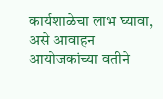कार्यशाळेचा लाभ घ्यावा, असे आवाहन आयोजकांच्या वतीने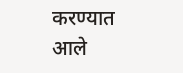करण्यात आले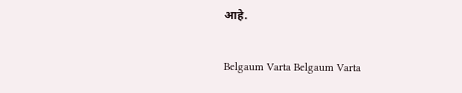आहे.

Belgaum Varta Belgaum Varta